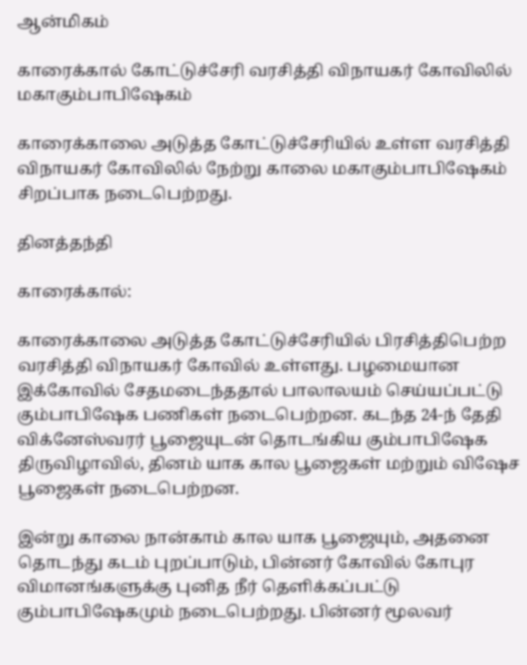ஆன்மிகம்

காரைக்கால் கோட்டுச்சேரி வரசித்தி விநாயகர் கோவிலில் மகாகும்பாபிஷேகம்

காரைக்காலை அடுத்த கோட்டுச்சேரியில் உள்ள வரசித்தி விநாயகர் கோவிலில் நேற்று காலை மகாகும்பாபிஷேகம் சிறப்பாக நடைபெற்றது.

தினத்தந்தி

காரைக்கால்:

காரைக்காலை அடுத்த கோட்டுச்சேரியில் பிரசித்திபெற்ற வரசித்தி விநாயகர் கோவில் உள்ளது. பழமையான இக்கோவில் சேதமடைந்ததால் பாலாலயம் செய்யப்பட்டு கும்பாபிஷேக பணிகள் நடைபெற்றன. கடந்த 24-ந் தேதி விக்னேஸ்வரர் பூஜையுடன் தொடங்கிய கும்பாபிஷேக திருவிழாவில், தினம் யாக கால பூஜைகள் மற்றும் விஷேச பூஜைகள் நடைபெற்றன.

இன்று காலை நான்காம் கால யாக பூஜையும், அதனை தொடந்து கடம் புறப்பாடும், பின்னர் கோவில் கோபுர விமானங்களுக்கு புனித நீர் தெளிக்கப்பட்டு கும்பாபிஷேகமும் நடைபெற்றது. பின்னர் மூலவர்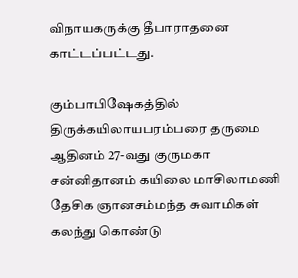விநாயகருக்கு தீபாராதனை காட்டப்பட்டது.

கும்பாபிஷேகத்தில் திருக்கயிலாயபரம்பரை தருமை ஆதினம் 27-வது குருமகா சன்னிதானம் கயிலை மாசிலாமணி தேசிக ஞானசம்மந்த சுவாமிகள் கலந்து கொண்டு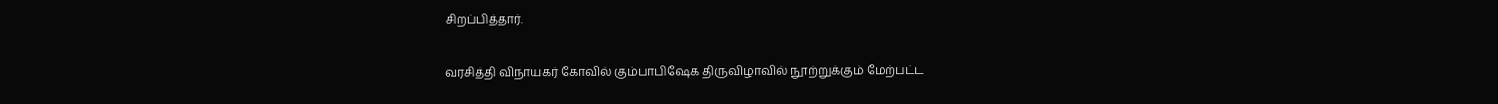சிறப்பித்தார்.

வரசித்தி விநாயகர் கோவில் கும்பாபிஷேக திருவிழாவில் நூற்றுக்கும் மேற்பட்ட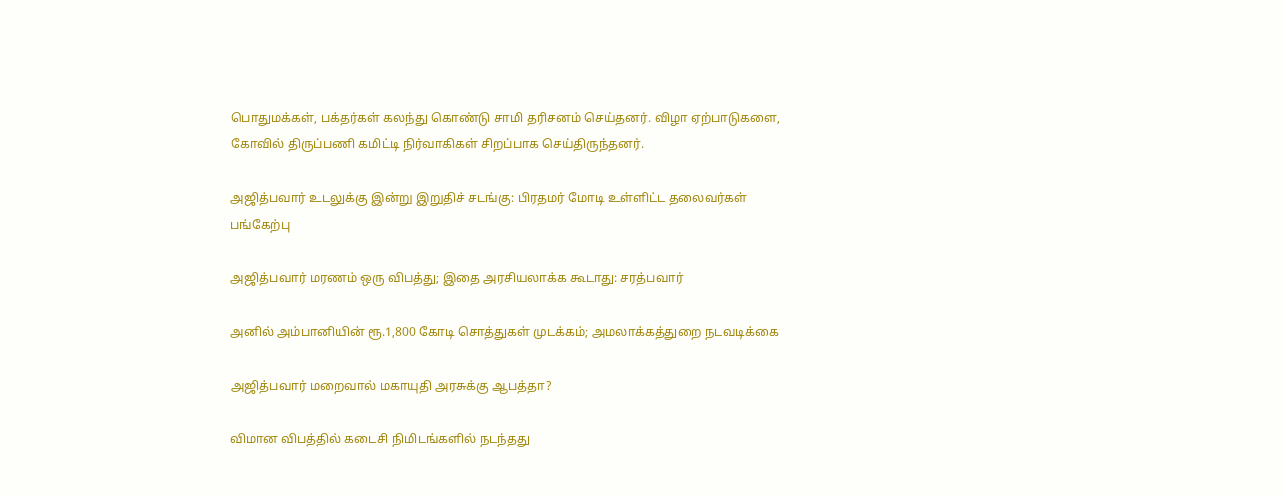பொதுமக்கள், பக்தர்கள் கலந்து கொண்டு சாமி தரிசனம் செய்தனர். விழா ஏற்பாடுகளை, கோவில் திருப்பணி கமிட்டி நிர்வாகிகள் சிறப்பாக செய்திருந்தனர்.

அஜித்பவார் உடலுக்கு இன்று இறுதிச் சடங்கு: பிரதமர் மோடி உள்ளிட்ட தலைவர்கள் பங்கேற்பு

அஜித்பவார் மரணம் ஒரு விபத்து; இதை அரசியலாக்க கூடாது: சரத்பவார்

அனில் அம்பானியின் ரூ.1,800 கோடி சொத்துகள் முடக்கம்; அமலாக்கத்துறை நடவடிக்கை

அஜித்பவார் மறைவால் மகாயுதி அரசுக்கு ஆபத்தா?

விமான விபத்தில் கடைசி நிமிடங்களில் நடந்தது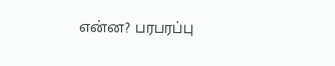என்ன? பரபரப்பு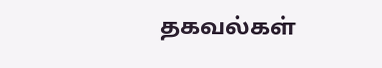தகவல்கள்